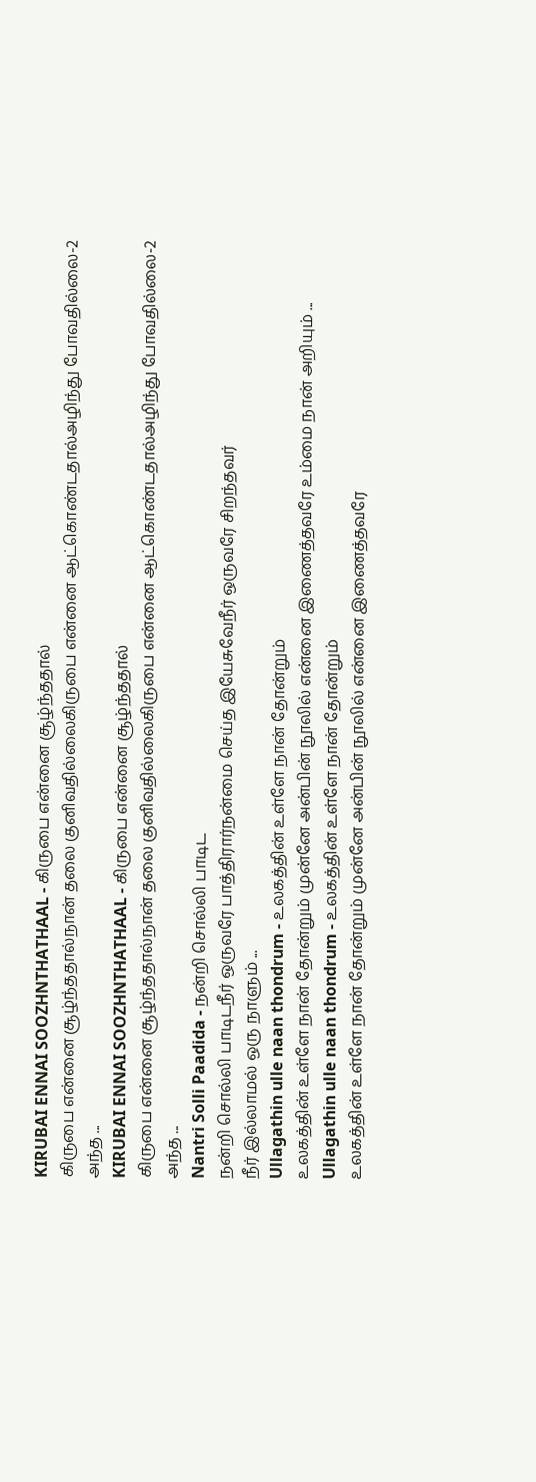KIRUBAI ENNAI SOOZHNTHATHAAL - கிருபை என்னை சூழ்ந்ததால்
கிருபை என்னை சூழ்ந்ததால்நான் தலை குனிவதில்லைகிருபை என்னை ஆட்கொண்டதால்அழிந்து போவதில்லை-2
அந்த ...
KIRUBAI ENNAI SOOZHNTHATHAAL - கிருபை என்னை சூழ்ந்ததால்
கிருபை என்னை சூழ்ந்ததால்நான் தலை குனிவதில்லைகிருபை என்னை ஆட்கொண்டதால்அழிந்து போவதில்லை-2
அந்த ...
Nantri Solli Paadida - நன்றி சொல்லி பாடிட
நன்றி சொல்லி பாடிடநீர் ஒருவரே பாத்திரார்நன்மை செய்த இயேசுவேநீர் ஒருவரே சிறந்தவர்
நீர் இல்லாமல் ஒரு நாளும் ...
Ullagathin ulle naan thondrum - உலகத்தின் உள்ளே நான் தோன்றும்
உலகத்தின் உள்ளே நான் தோன்றும் முன்னே அன்பின் நூலில் என்னை இணைத்தவரே உம்மை நான் அறியும் ...
Ullagathin ulle naan thondrum - உலகத்தின் உள்ளே நான் தோன்றும்
உலகத்தின் உள்ளே நான் தோன்றும் முன்னே அன்பின் நூலில் என்னை இணைத்தவரே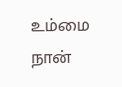உம்மை நான்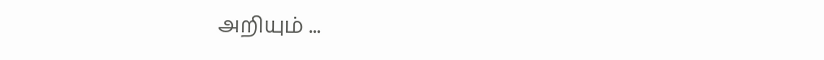அறியும் ...